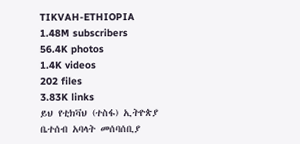TIKVAH-ETHIOPIA
1.48M subscribers
56.4K photos
1.4K videos
202 files
3.83K links
ይህ የቲክቫህ (ተስፋ) ኢትዮጵያ ቤተሰብ አባላት መሰባሰቢያ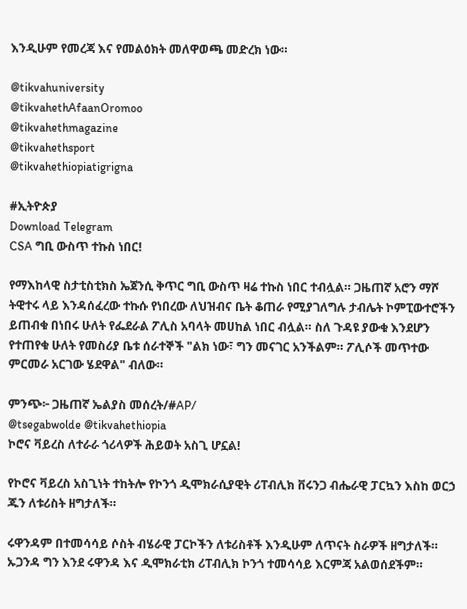እንዲሁም የመረጃ እና የመልዕክት መለዋወጫ መድረክ ነው።

@tikvahuniversity
@tikvahethAfaanOromoo
@tikvahethmagazine
@tikvahethsport
@tikvahethiopiatigrigna

#ኢትዮጵያ
Download Telegram
CSA ግቢ ውስጥ ተኩስ ነበር!

የማእከላዊ ስታቲስቲክስ ኤጀንሲ ቅጥር ግቢ ውስጥ ዛሬ ተኩስ ነበር ተብሏል። ጋዜጠኛ አሮን ማሾ ትዊተሩ ላይ እንዳሰፈረው ተኩሱ የነበረው ለህዝብና ቤት ቆጠራ የሚያገለግሉ ታብሌት ኮምፒውተሮችን ይጠብቁ በነበሩ ሁለት የፌደራል ፖሊስ አባላት መሀከል ነበር ብሏል። ስለ ጉዳዩ ያውቁ እንደሆን የተጠየቁ ሁለት የመስሪያ ቤቱ ሰራተኞች "ልክ ነው፣ ግን መናገር አንችልም። ፖሊሶች መጥተው ምርመራ አርገው ሄደዋል" ብለው።

ምንጭ፦ ጋዜጠኛ ኤልያስ መሰረት/#AP/
@tsegabwolde @tikvahethiopia
ኮሮና ቫይረስ ለተራራ ጎሪላዎች ሕይወት አስጊ ሆኗል!

የኮሮና ቫይረስ አስጊነት ተከትሎ የኮንጎ ዲሞክራሲያዊት ሪፐብሊክ ቨሩንጋ ብሔራዊ ፓርኳን እስከ ወርኃ ጁን ለቱሪስት ዘግታለች።

ሩዋንዳም በተመሳሳይ ሶስት ብሄራዊ ፓርኮችን ለቱሪስቶች እንዲሁም ለጥናት ስራዎች ዘግታለች። ኡጋንዳ ግን እንደ ሩዋንዳ እና ዲሞክራቲክ ሪፐብሊክ ኮንጎ ተመሳሳይ እርምጃ አልወሰደችም።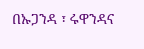በኡጋንዳ ፣ ሩዋንዳና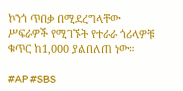ኮንጎ ጥበቃ በሚደረግላቸው ሥፍራዎች የሚገኙት የተራራ ጎሪላዎቹ ቁጥር ከ1,000 ያልበለጠ ነው።

#AP #SBS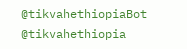@tikvahethiopiaBot @tikvahethiopia